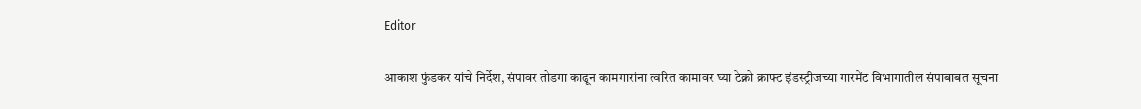Editor

आकाश फुंडकर यांचे निर्देश, संपावर तोडगा काढून कामगारांना त्वरित कामावर घ्या टेक्नो क्राफ्ट इंडस्ट्रीजच्या गारमेंट विभागातील संपाबाबत सूचना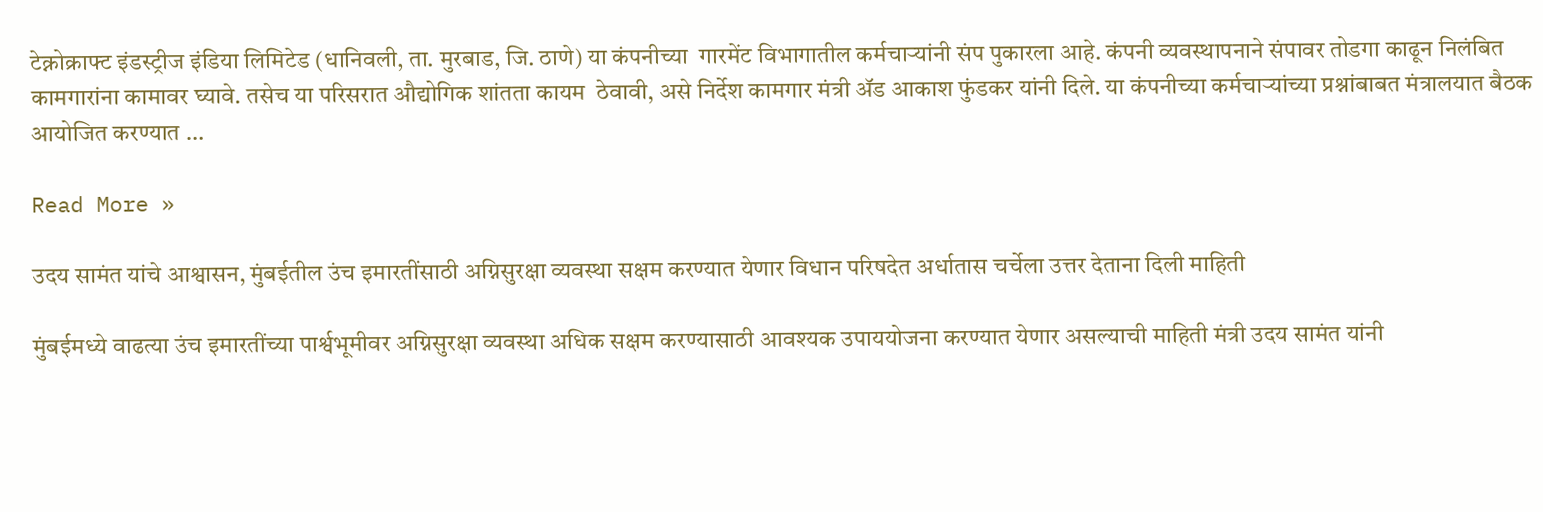टेक्नोक्राफ्ट इंडस्ट्रीज इंडिया लिमिटेड (धानिवली, ता. मुरबाड, जि. ठाणे) या कंपनीच्या  गारमेंट विभागातील कर्मचाऱ्यांनी संप पुकारला आहे. कंपनी व्यवस्थापनाने संपावर तोडगा काढून निलंबित कामगारांना कामावर घ्यावे. तसेच या परिसरात औद्योगिक शांतता कायम  ठेवावी, असे निर्देश कामगार मंत्री ॲड आकाश फुंडकर यांनी दिले. या कंपनीच्या कर्मचाऱ्यांच्या प्रश्नांबाबत मंत्रालयात बैठक आयोजित करण्यात …

Read More »

उदय सामंत यांचे आश्वासन, मुंबईतील उंच इमारतींसाठी अग्निसुरक्षा व्यवस्था सक्षम करण्यात येणार विधान परिषदेत अर्धातास चर्चेला उत्तर देताना दिली माहिती

मुंबईमध्ये वाढत्या उंच इमारतींच्या पार्श्वभूमीवर अग्निसुरक्षा व्यवस्था अधिक सक्षम करण्यासाठी आवश्यक उपाययोजना करण्यात येणार असल्याची माहिती मंत्री उदय सामंत यांनी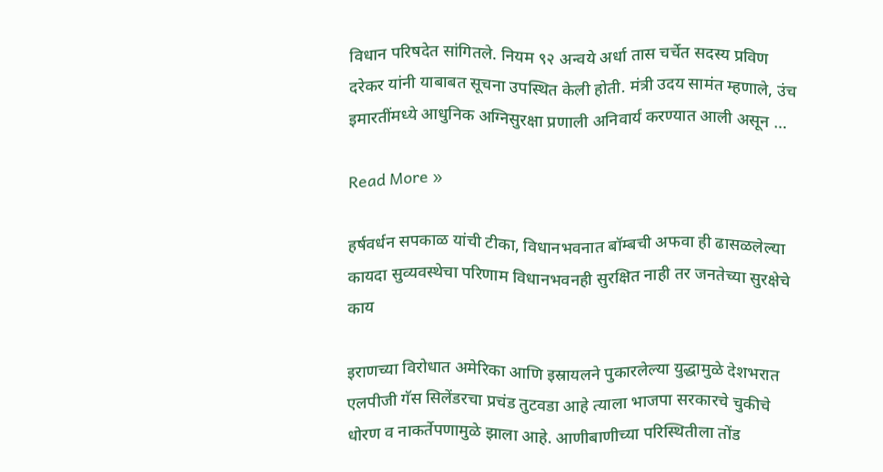विधान परिषदेत सांगितले. नियम ९२ अन्वये अर्धा तास चर्चेत सदस्य प्रविण दरेकर यांनी याबाबत सूचना उपस्थित केली होती. मंत्री उदय सामंत म्हणाले, उंच इमारतींमध्ये आधुनिक अग्निसुरक्षा प्रणाली अनिवार्य करण्यात आली असून …

Read More »

हर्षवर्धन सपकाळ यांची टीका, विधानभवनात बॉम्बची अफवा ही ढासळलेल्या कायदा सुव्यवस्थेचा परिणाम विधानभवनही सुरक्षित नाही तर जनतेच्या सुरक्षेचे काय

इराणच्या विरोधात अमेरिका आणि इस्रायलने पुकारलेल्या युद्धामुळे देशभरात एलपीजी गॅस सिलेंडरचा प्रचंड तुटवडा आहे त्याला भाजपा सरकारचे चुकीचे धोरण व नाकर्तेपणामुळे झाला आहे. आणीबाणीच्या परिस्थितीला तोंड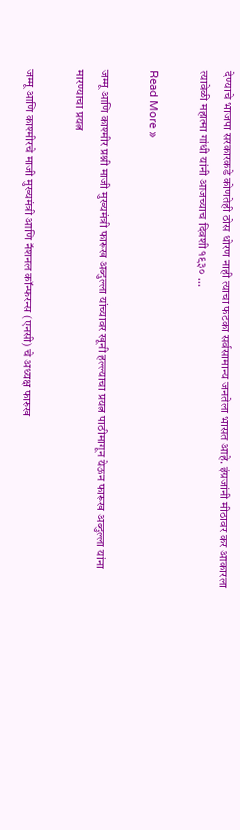देण्याचे भाजपा सरकारकडे कोणतेही ठोस धोरण नाही त्याचा फटका सर्वसामान्य जनतेला भासत आहे. इंग्रजांनी मीठावर कर आकारला त्यावेळी महात्मा गांधी यांनी आजच्याच दिवशी १९३० …

Read More »

जम्मू आणि काश्मीर प्रश्नी माजी मुख्यमंत्री फारूख अब्दुल्ला यांच्यावर खूनी हल्ल्याचा प्रयत्न पाठीमागून येऊन फारूख अब्दुल्ला यांना मारण्याचा प्रयत्न

जम्मू आणि काश्मीरचे माजी मुख्यमंत्री आणि नॅशनल कॉन्फरन्स (एनसी) चे अध्यक्ष फारुख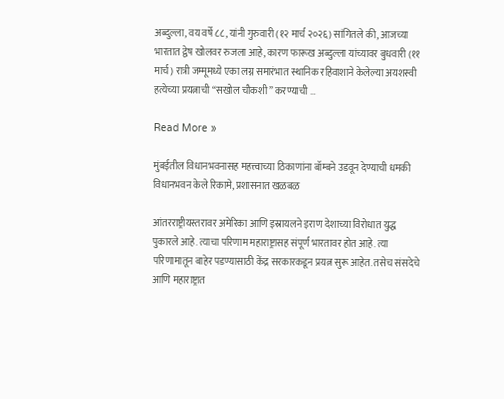अब्दुल्ला, वय वर्षे ८८, यांनी गुरुवारी (१२ मार्च २०२६) सांगितले की, आजच्या भारतात द्वेष खोलवर रुजला आहे, कारण फारूख अब्दुल्ला यांच्यावर बुधवारी (११ मार्च) रात्री जम्मूमध्ये एका लग्न समारंभात स्थानिक रहिवाशाने केलेल्या अयशस्वी हत्येच्या प्रयत्नाची “सखोल चौकशी” करण्याची …

Read More »

मुंबईतील विधानभवनासह महत्त्वाच्या ठिकाणांना बॉम्बने उडवून देण्याची धमकी विधानभवन केले रिकामे, प्रशासनात खळबळ

आंतरराष्ट्रीयस्तरावर अमेरिका आणि इस्रायलने इराण देशाच्या विरोधात युद्ध पुकारले आहे. त्याचा परिणाम महाराष्ट्रासह संपूर्ण भारतावर होत आहे. त्या परिणामातून बाहेर पडण्यासाठी केंद्र सरकारकडून प्रयत्न सुरू आहेत. तसेच संसदेचे आणि महाराष्ट्रात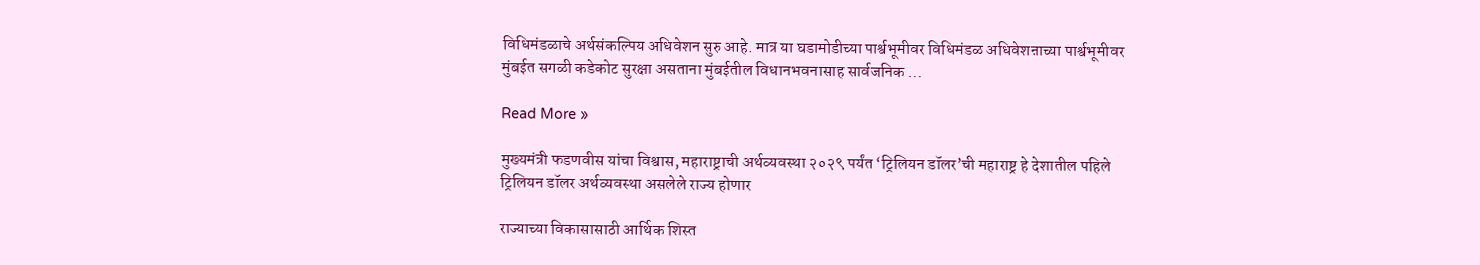विधिमंडळाचे अर्थसंकल्पिय अधिवेशन सुरु आहे. मात्र या घडामोडीच्या पार्श्वभूमीवर विधिमंडळ अधिवेशऩाच्या पार्श्वभूमीवर मुंबईत सगळी कडेकोट सुरक्षा असताना मुंबईतील विधानभवनासाह सार्वजनिक …

Read More »

मुख्यमंत्री फडणवीस यांचा विश्वास, महाराष्ट्राची अर्थव्यवस्था २०२९ पर्यंत ‘ट्रिलियन डॉलर’ची महाराष्ट्र हे देशातील पहिले ट्रिलियन डॉलर अर्थव्यवस्था असलेले राज्य होणार

राज्याच्या विकासासाठी आर्थिक शिस्त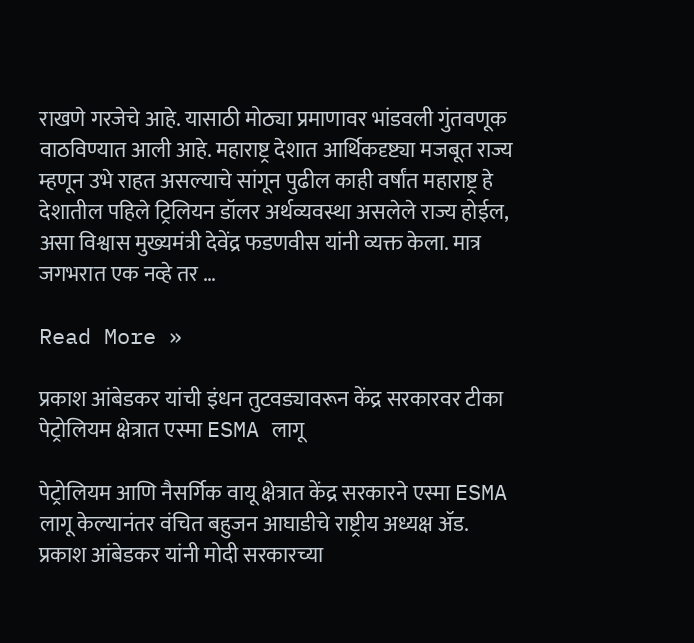राखणे गरजेचे आहे. यासाठी मोठ्या प्रमाणावर भांडवली गुंतवणूक वाठविण्यात आली आहे. महाराष्ट्र देशात आर्थिकदृष्ट्या मजबूत राज्य म्हणून उभे राहत असल्याचे सांगून पुढील काही वर्षांत महाराष्ट्र हे देशातील पहिले ट्रिलियन डॉलर अर्थव्यवस्था असलेले राज्य होईल, असा विश्वास मुख्यमंत्री देवेंद्र फडणवीस यांनी व्यक्त केला. मात्र जगभरात एक नव्हे तर …

Read More »

प्रकाश आंबेडकर यांची इंधन तुटवड्यावरून केंद्र सरकारवर टीका पेट्रोलियम क्षेत्रात एस्मा ESMA लागू

पेट्रोलियम आणि नैसर्गिक वायू क्षेत्रात केंद्र सरकारने एस्मा ESMA लागू केल्यानंतर वंचित बहुजन आघाडीचे राष्ट्रीय अध्यक्ष ॲड. प्रकाश आंबेडकर यांनी मोदी सरकारच्या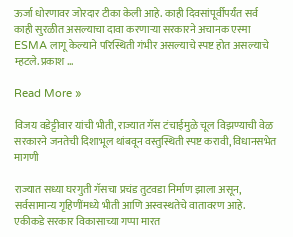ऊर्जा धोरणावर जोरदार टीका केली आहे. काही दिवसांपूर्वीपर्यंत सर्व काही सुरळीत असल्याचा दावा करणाऱ्या सरकारने अचानक एस्मा ESMA लागू केल्याने परिस्थिती गंभीर असल्याचे स्पष्ट होत असल्याचे म्हटले. प्रकाश …

Read More »

विजय वडेट्टीवार यांची भीती, राज्यात गॅस टंचाईमुळे चूल विझण्याची वेळ सरकारने जनतेची दिशाभूल थांबवून वस्तुस्थिती स्पष्ट करावी, विधानसभेत मागणी

राज्यात सध्या घरगुती गॅसचा प्रचंड तुटवडा निर्माण झाला असून, सर्वसामान्य गृहिणींमध्ये भीती आणि अस्वस्थतेचे वातावरण आहे. एकीकडे सरकार विकासाच्या गप्पा मारत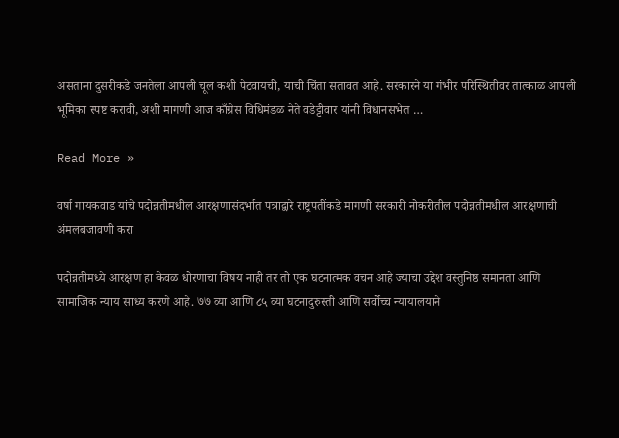असताना दुसरीकडे जनतेला आपली चूल कशी पेटवायची, याची चिंता सतावत आहे. सरकारने या गंभीर परिस्थितीवर तात्काळ आपली भूमिका स्पष्ट करावी, अशी मागणी आज काँग्रेस विधिमंडळ नेते वडेट्टीवार यांनी विधानसभेत …

Read More »

वर्षा गायकवाड यांचे पदोन्नतीमधील आरक्षणासंदर्भात पत्राद्वारे राष्ट्रपतींकडे मागणी सरकारी नोकरीतील पदोन्नतीमधील आरक्षणाची अंमलबजावणी करा

पदोन्नतीमध्ये आरक्षण हा केवळ धोरणाचा विषय नाही तर तो एक घटनात्मक वचन आहे ज्याचा उद्देश वस्तुनिष्ठ समानता आणि सामाजिक न्याय साध्य करणे आहे. ७७ व्या आणि ८५ व्या घटनादुरुस्ती आणि सर्वोच्च न्यायालयाने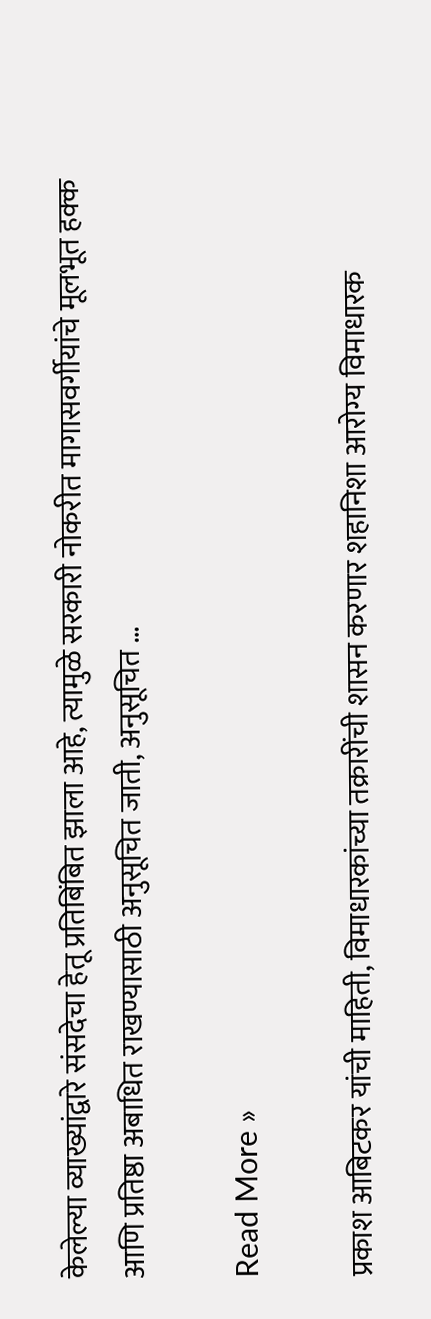केलेल्या व्याख्यांद्वारे संसदेचा हेतू प्रतिबिंबित झाला आहे, त्यामुळे सरकारी नोकरीत मागासवर्गीयांचे मूलभूत हक्क आणि प्रतिष्ठा अबाधित राखण्यासाठी अनुसूचित जाती, अनुसूचित …

Read More »

प्रकाश आबिटकर यांची माहिती, विमाधारकांच्या तक्रारींची शासन करणार शहानिशा आरोग्य विमाधारक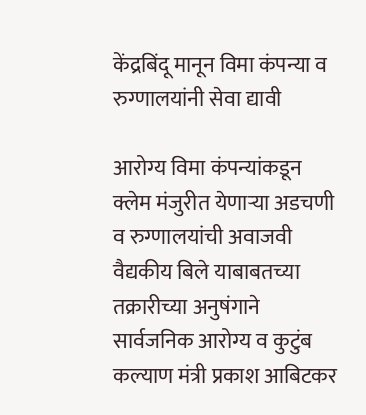केंद्रबिंदू मानून विमा कंपन्या व रुग्णालयांनी सेवा द्यावी

आरोग्य विमा कंपन्यांकडून क्लेम मंजुरीत येणाऱ्या अडचणी व रुग्णालयांची अवाजवी वैद्यकीय बिले याबाबतच्या तक्रारीच्या अनुषंगाने सार्वजनिक आरोग्य व कुटुंब कल्याण मंत्री प्रकाश आबिटकर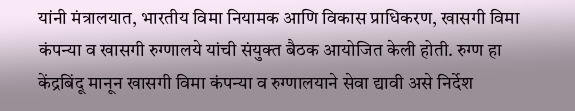यांनी मंत्रालयात, भारतीय विमा नियामक आणि विकास प्राधिकरण, खासगी विमा कंपन्या व खासगी रुग्णालये यांची संयुक्त बैठक आयोजित केली होती. रुग्ण हा केंद्रबिंदू मानून खासगी विमा कंपन्या व रुग्णालयाने सेवा द्यावी असे निर्देश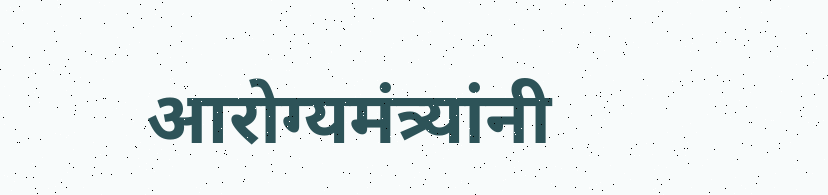आरोग्यमंत्र्यांनी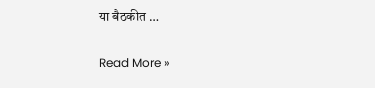या बैठकीत …

Read More »